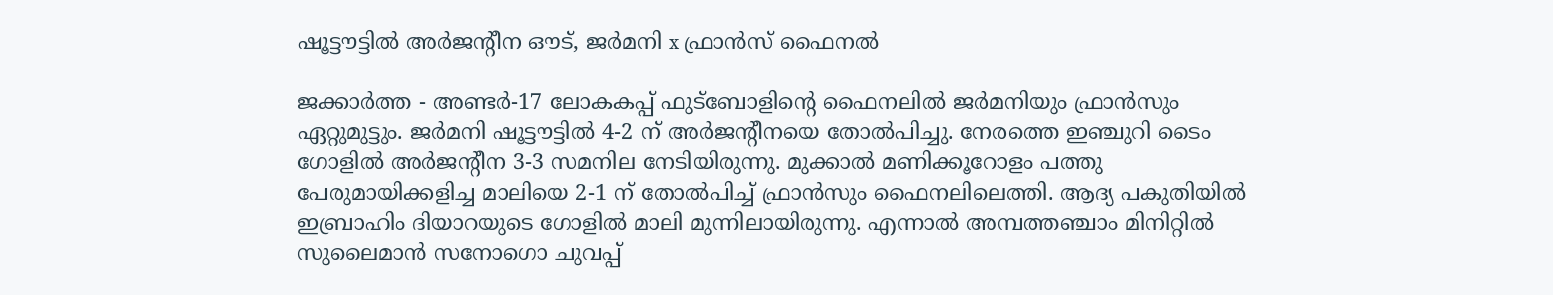ഷൂട്ടൗട്ടില്‍ അര്‍ജന്റീന ഔട്, ജര്‍മനി x ഫ്രാന്‍സ് ഫൈനല്‍

ജക്കാര്‍ത്ത - അണ്ടര്‍-17 ലോകകപ്പ് ഫുട്‌ബോളിന്റെ ഫൈനലില്‍ ജര്‍മനിയും ഫ്രാന്‍സും ഏറ്റുമുട്ടും. ജര്‍മനി ഷൂട്ടൗട്ടില്‍ 4-2 ന് അര്‍ജന്റീനയെ തോല്‍പിച്ചു. നേരത്തെ ഇഞ്ചുറി ടൈം ഗോളില്‍ അര്‍ജന്റീന 3-3 സമനില നേടിയിരുന്നു. മുക്കാല്‍ മണിക്കൂറോളം പത്തു പേരുമായിക്കളിച്ച മാലിയെ 2-1 ന് തോല്‍പിച്ച് ഫ്രാന്‍സും ഫൈനലിലെത്തി. ആദ്യ പകുതിയില്‍ ഇബ്രാഹിം ദിയാറയുടെ ഗോളില്‍ മാലി മുന്നിലായിരുന്നു. എന്നാല്‍ അമ്പത്തഞ്ചാം മിനിറ്റില്‍ സുലൈമാന്‍ സനോഗൊ ചുവപ്പ്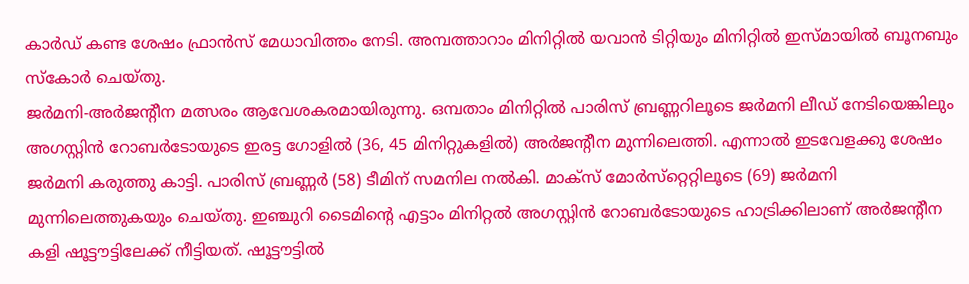കാര്‍ഡ് കണ്ട ശേഷം ഫ്രാന്‍സ് മേധാവിത്തം നേടി. അമ്പത്താറാം മിനിറ്റില്‍ യവാന്‍ ടിറ്റിയും മിനിറ്റില്‍ ഇസ്മായില്‍ ബൂനബും സ്‌കോര്‍ ചെയ്തു.
ജര്‍മനി-അര്‍ജന്റീന മത്സരം ആവേശകരമായിരുന്നു. ഒമ്പതാം മിനിറ്റില്‍ പാരിസ് ബ്രണ്ണറിലൂടെ ജര്‍മനി ലീഡ് നേടിയെങ്കിലും അഗസ്റ്റിന്‍ റോബര്‍ടോയുടെ ഇരട്ട ഗോളില്‍ (36, 45 മിനിറ്റുകളില്‍) അര്‍ജന്റീന മുന്നിലെത്തി. എന്നാല്‍ ഇടവേളക്കു ശേഷം ജര്‍മനി കരുത്തു കാട്ടി. പാരിസ് ബ്രണ്ണര്‍ (58) ടീമിന് സമനില നല്‍കി. മാക്‌സ് മോര്‍സ്‌റ്റെറ്റിലൂടെ (69) ജര്‍മനി മുന്നിലെത്തുകയും ചെയ്തു. ഇഞ്ചുറി ടൈമിന്റെ എട്ടാം മിനിറ്റല്‍ അഗസ്റ്റിന്‍ റോബര്‍ടോയുടെ ഹാട്രിക്കിലാണ് അര്‍ജന്റീന കളി ഷൂട്ടൗട്ടിലേക്ക് നീട്ടിയത്. ഷൂട്ടൗട്ടില്‍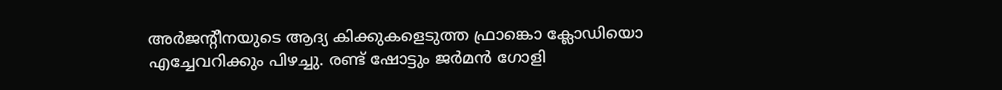അര്‍ജന്റീനയുടെ ആദ്യ കിക്കുകളെടുത്ത ഫ്രാങ്കൊ ക്ലോഡിയൊ എച്ചേവറിക്കും പിഴച്ചു. രണ്ട് ഷോട്ടും ജര്‍മന്‍ ഗോളി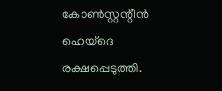കോണ്‍സ്റ്റന്റീന്‍ ഹെയ്‌ദെ രക്ഷപ്പെടുത്തി.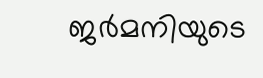ജര്‍മനിയുടെ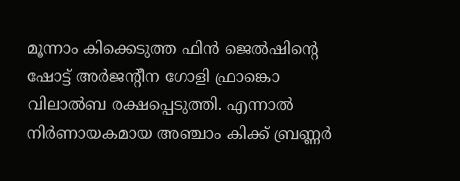മൂന്നാം കിക്കെടുത്ത ഫിന്‍ ജെല്‍ഷിന്റെ ഷോട്ട് അര്‍ജന്റീന ഗോളി ഫ്രാങ്കൊ വിലാല്‍ബ രക്ഷപ്പെടുത്തി. എന്നാല്‍ നിര്‍ണായകമായ അഞ്ചാം കിക്ക് ബ്രണ്ണര്‍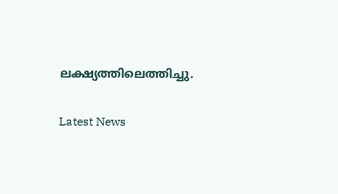ലക്ഷ്യത്തിലെത്തിച്ചു.

Latest News